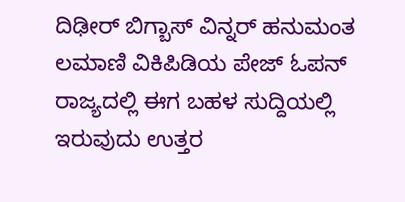ದಿಢೀರ್ ಬಿಗ್ಬಾಸ್ ವಿನ್ನರ್ ಹನುಮಂತ ಲಮಾಣಿ ವಿಕಿಪಿಡಿಯ ಪೇಜ್ ಓಪನ್
ರಾಜ್ಯದಲ್ಲಿ ಈಗ ಬಹಳ ಸುದ್ದಿಯಲ್ಲಿ ಇರುವುದು ಉತ್ತರ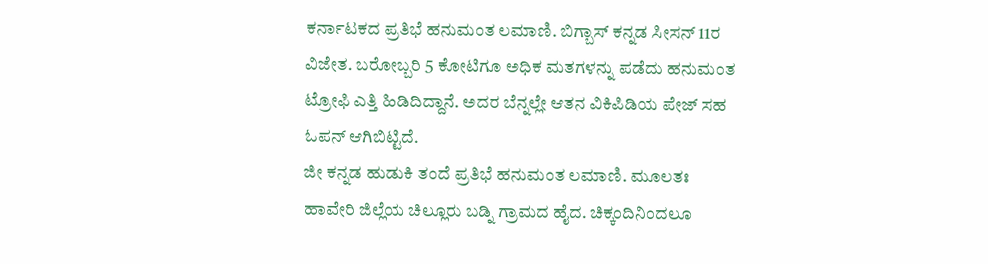ಕರ್ನಾಟಕದ ಪ್ರತಿಭೆ ಹನುಮಂತ ಲಮಾಣಿ. ಬಿಗ್ಬಾಸ್ ಕನ್ನಡ ಸೀಸನ್ 11ರ ವಿಜೇತ. ಬರೋಬ್ಬರಿ 5 ಕೋಟಿಗೂ ಅಧಿಕ ಮತಗಳನ್ನು ಪಡೆದು ಹನುಮಂತ ಟ್ರೋಫಿ ಎತ್ತಿ ಹಿಡಿದಿದ್ದಾನೆ. ಅದರ ಬೆನ್ನಲ್ಲೇ ಆತನ ವಿಕಿಪಿಡಿಯ ಪೇಜ್ ಸಹ ಓಪನ್ ಆಗಿಬಿಟ್ಟಿದೆ.
ಜೀ ಕನ್ನಡ ಹುಡುಕಿ ತಂದೆ ಪ್ರತಿಭೆ ಹನುಮಂತ ಲಮಾಣಿ. ಮೂಲತಃ ಹಾವೇರಿ ಜಿಲ್ಲೆಯ ಚಿಲ್ಲೂರು ಬಡ್ನಿ ಗ್ರಾಮದ ಹೈದ. ಚಿಕ್ಕಂದಿನಿಂದಲೂ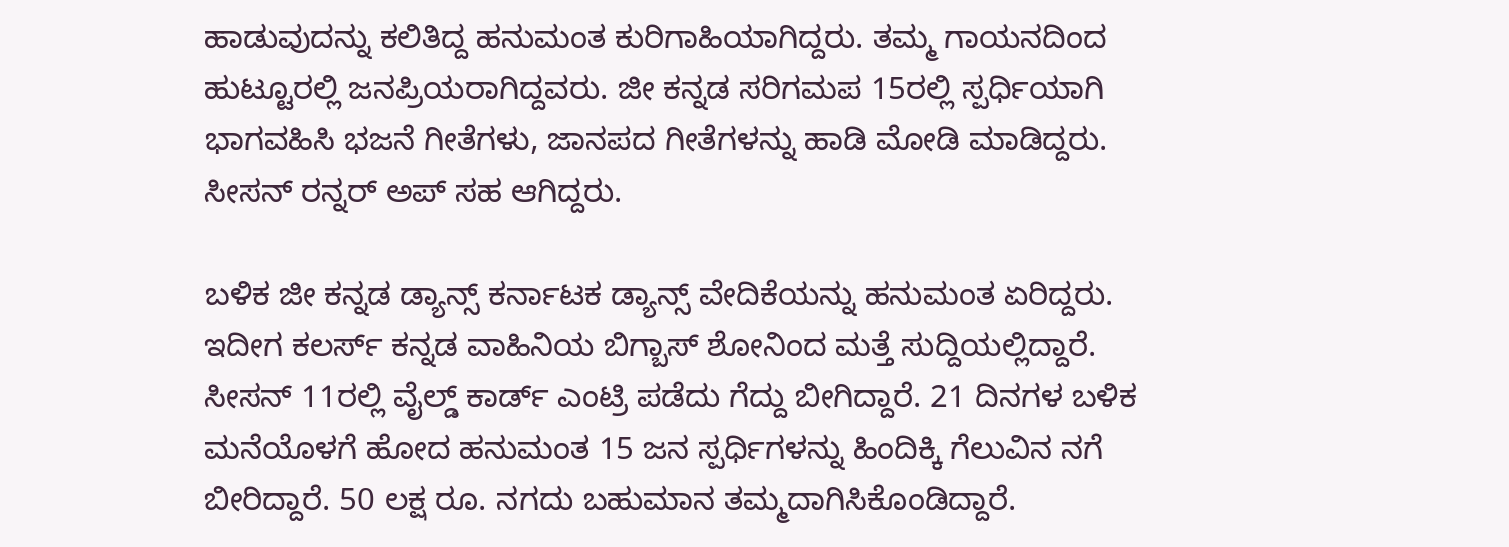ಹಾಡುವುದನ್ನು ಕಲಿತಿದ್ದ ಹನುಮಂತ ಕುರಿಗಾಹಿಯಾಗಿದ್ದರು. ತಮ್ಮ ಗಾಯನದಿಂದ ಹುಟ್ಟೂರಲ್ಲಿ ಜನಪ್ರಿಯರಾಗಿದ್ದವರು. ಜೀ ಕನ್ನಡ ಸರಿಗಮಪ 15ರಲ್ಲಿ ಸ್ಪರ್ಧಿಯಾಗಿ ಭಾಗವಹಿಸಿ ಭಜನೆ ಗೀತೆಗಳು, ಜಾನಪದ ಗೀತೆಗಳನ್ನು ಹಾಡಿ ಮೋಡಿ ಮಾಡಿದ್ದರು. ಸೀಸನ್ ರನ್ನರ್ ಅಪ್ ಸಹ ಆಗಿದ್ದರು.

ಬಳಿಕ ಜೀ ಕನ್ನಡ ಡ್ಯಾನ್ಸ್ ಕರ್ನಾಟಕ ಡ್ಯಾನ್ಸ್ ವೇದಿಕೆಯನ್ನು ಹನುಮಂತ ಏರಿದ್ದರು. ಇದೀಗ ಕಲರ್ಸ್ ಕನ್ನಡ ವಾಹಿನಿಯ ಬಿಗ್ಬಾಸ್ ಶೋನಿಂದ ಮತ್ತೆ ಸುದ್ದಿಯಲ್ಲಿದ್ದಾರೆ. ಸೀಸನ್ 11ರಲ್ಲಿ ವೈಲ್ಡ್ ಕಾರ್ಡ್ ಎಂಟ್ರಿ ಪಡೆದು ಗೆದ್ದು ಬೀಗಿದ್ದಾರೆ. 21 ದಿನಗಳ ಬಳಿಕ ಮನೆಯೊಳಗೆ ಹೋದ ಹನುಮಂತ 15 ಜನ ಸ್ಪರ್ಧಿಗಳನ್ನು ಹಿಂದಿಕ್ಕಿ ಗೆಲುವಿನ ನಗೆ ಬೀರಿದ್ದಾರೆ. 50 ಲಕ್ಷ ರೂ. ನಗದು ಬಹುಮಾನ ತಮ್ಮದಾಗಿಸಿಕೊಂಡಿದ್ದಾರೆ.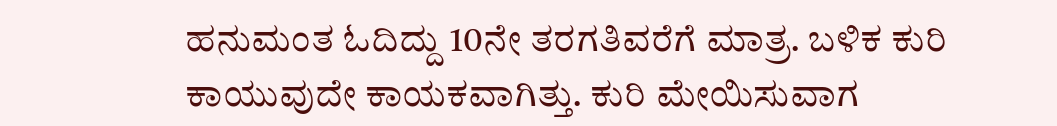ಹನುಮಂತ ಓದಿದ್ದು 10ನೇ ತರಗತಿವರೆಗೆ ಮಾತ್ರ. ಬಳಿಕ ಕುರಿ ಕಾಯುವುದೇ ಕಾಯಕವಾಗಿತ್ತು. ಕುರಿ ಮೇಯಿಸುವಾಗ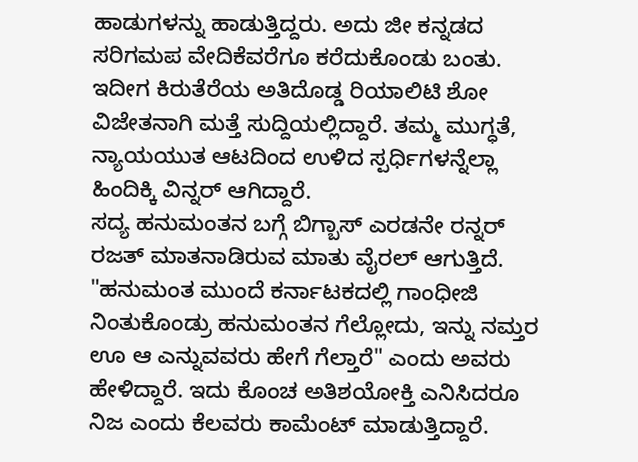ಹಾಡುಗಳನ್ನು ಹಾಡುತ್ತಿದ್ದರು. ಅದು ಜೀ ಕನ್ನಡದ ಸರಿಗಮಪ ವೇದಿಕೆವರೆಗೂ ಕರೆದುಕೊಂಡು ಬಂತು. ಇದೀಗ ಕಿರುತೆರೆಯ ಅತಿದೊಡ್ಡ ರಿಯಾಲಿಟಿ ಶೋ ವಿಜೇತನಾಗಿ ಮತ್ತೆ ಸುದ್ದಿಯಲ್ಲಿದ್ದಾರೆ. ತಮ್ಮ ಮುಗ್ಧತೆ, ನ್ಯಾಯಯುತ ಆಟದಿಂದ ಉಳಿದ ಸ್ಪರ್ಧಿಗಳನ್ನೆಲ್ಲಾ ಹಿಂದಿಕ್ಕಿ ವಿನ್ನರ್ ಆಗಿದ್ದಾರೆ.
ಸದ್ಯ ಹನುಮಂತನ ಬಗ್ಗೆ ಬಿಗ್ಬಾಸ್ ಎರಡನೇ ರನ್ನರ್ ರಜತ್ ಮಾತನಾಡಿರುವ ಮಾತು ವೈರಲ್ ಆಗುತ್ತಿದೆ. "ಹನುಮಂತ ಮುಂದೆ ಕರ್ನಾಟಕದಲ್ಲಿ ಗಾಂಧೀಜಿ ನಿಂತುಕೊಂಡ್ರು ಹನುಮಂತನ ಗೆಲ್ಲೋದು, ಇನ್ನು ನಮ್ತರ ಊ ಆ ಎನ್ನುವವರು ಹೇಗೆ ಗೆಲ್ತಾರೆ" ಎಂದು ಅವರು ಹೇಳಿದ್ದಾರೆ. ಇದು ಕೊಂಚ ಅತಿಶಯೋಕ್ತಿ ಎನಿಸಿದರೂ ನಿಜ ಎಂದು ಕೆಲವರು ಕಾಮೆಂಟ್ ಮಾಡುತ್ತಿದ್ದಾರೆ.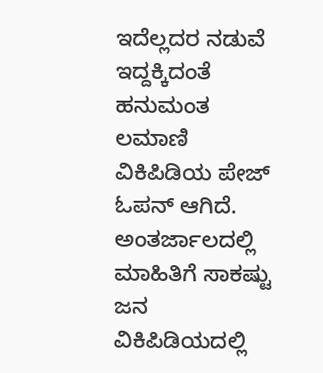ಇದೆಲ್ಲದರ ನಡುವೆ ಇದ್ದಕ್ಕಿದಂತೆ ಹನುಮಂತ ಲಮಾಣಿ ವಿಕಿಪಿಡಿಯ ಪೇಜ್ ಓಪನ್ ಆಗಿದೆ. ಅಂತರ್ಜಾಲದಲ್ಲಿ ಮಾಹಿತಿಗೆ ಸಾಕಷ್ಟು ಜನ ವಿಕಿಪಿಡಿಯದಲ್ಲಿ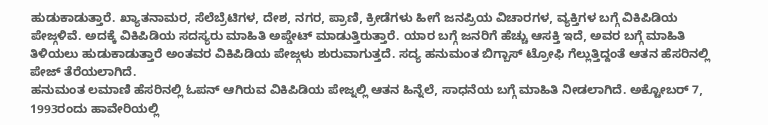ಹುಡುಕಾಡುತ್ತಾರೆ. ಖ್ಯಾತನಾಮರ, ಸೆಲೆಬ್ರೆಟಿಗಳ, ದೇಶ, ನಗರ, ಪ್ರಾಣಿ, ಕ್ರೀಡೆಗಳು ಹೀಗೆ ಜನಪ್ರಿಯ ವಿಚಾರಗಳ, ವ್ಯಕ್ತಿಗಳ ಬಗ್ಗೆ ವಿಕಿಪಿಡಿಯ ಪೇಜ್ಗಳಿವೆ. ಅದಕ್ಕೆ ವಿಕಿಪಿಡಿಯ ಸದಸ್ಯರು ಮಾಹಿತಿ ಅಪ್ಡೇಟ್ ಮಾಡುತ್ತಿರುತ್ತಾರೆ. ಯಾರ ಬಗ್ಗೆ ಜನರಿಗೆ ಹೆಚ್ಚು ಆಸಕ್ತಿ ಇದೆ, ಅವರ ಬಗ್ಗೆ ಮಾಹಿತಿ ತಿಳಿಯಲು ಹುಡುಕಾಡುತ್ತಾರೆ ಅಂತವರ ವಿಕಿಪಿಡಿಯ ಪೇಜ್ಗಳು ಶುರುವಾಗುತ್ತದೆ. ಸದ್ಯ ಹನುಮಂತ ಬಿಗ್ಬಾಸ್ ಟ್ರೋಫಿ ಗೆಲ್ಲುತ್ತಿದ್ದಂತೆ ಆತನ ಹೆಸರಿನಲ್ಲಿ ಪೇಜ್ ತೆರೆಯಲಾಗಿದೆ.
ಹನುಮಂತ ಲಮಾಣಿ ಹೆಸರಿನಲ್ಲಿ ಓಪನ್ ಆಗಿರುವ ವಿಕಿಪಿಡಿಯ ಪೇಜ್ನಲ್ಲಿ ಆತನ ಹಿನ್ನೆಲೆ, ಸಾಧನೆಯ ಬಗ್ಗೆ ಮಾಹಿತಿ ನೀಡಲಾಗಿದೆ. ಅಕ್ಟೋಬರ್ 7, 1993ರಂದು ಹಾವೇರಿಯಲ್ಲಿ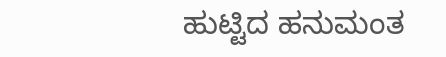ಹುಟ್ಟಿದ ಹನುಮಂತ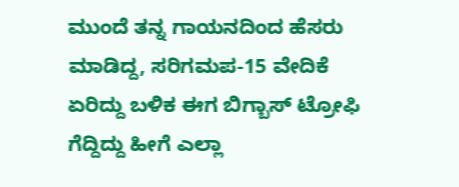ಮುಂದೆ ತನ್ನ ಗಾಯನದಿಂದ ಹೆಸರು ಮಾಡಿದ್ದ, ಸರಿಗಮಪ-15 ವೇದಿಕೆ ಏರಿದ್ದು ಬಳಿಕ ಈಗ ಬಿಗ್ಬಾಸ್ ಟ್ರೋಫಿ ಗೆದ್ದಿದ್ದು ಹೀಗೆ ಎಲ್ಲಾ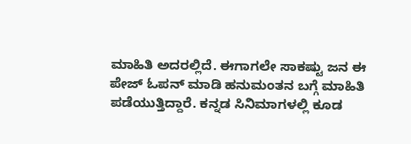ಮಾಹಿತಿ ಅದರಲ್ಲಿದೆ. ಈಗಾಗಲೇ ಸಾಕಷ್ಟು ಜನ ಈ ಪೇಜ್ ಓಪನ್ ಮಾಡಿ ಹನುಮಂತನ ಬಗ್ಗೆ ಮಾಹಿತಿ ಪಡೆಯುತ್ತಿದ್ದಾರೆ. ಕನ್ನಡ ಸಿನಿಮಾಗಳಲ್ಲಿ ಕೂಡ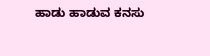ಹಾಡು ಹಾಡುವ ಕನಸು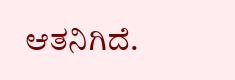ಆತನಿಗಿದೆ.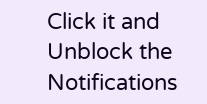Click it and Unblock the Notifications